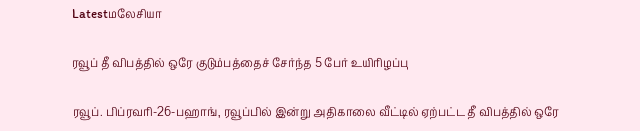Latestமலேசியா

ரவூப் தீ விபத்தில் ஒரே குடும்பத்தைச் சேர்ந்த 5 பேர் உயிரிழப்பு

ரவூப். பிப்ரவரி-26-பஹாங், ரவூப்பில் இன்று அதிகாலை வீட்டில் ஏற்பட்ட தீ விபத்தில் ஒரே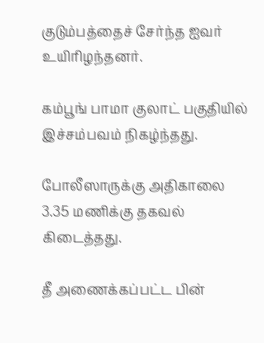குடும்பத்தைச் சேர்ந்த ஐவர் உயிரிழந்தனர்.

கம்பூங் பாமா குலாட் பகுதியில் இச்சம்பவம் நிகழ்ந்தது.

போலீஸாருக்கு அதிகாலை 3.35 மணிக்கு தகவல் கிடைத்தது.

தீ அணைக்கப்பட்ட பின்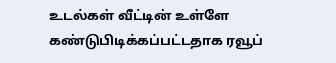உடல்கள் வீட்டின் உள்ளே கண்டுபிடிக்கப்பட்டதாக ரவூப்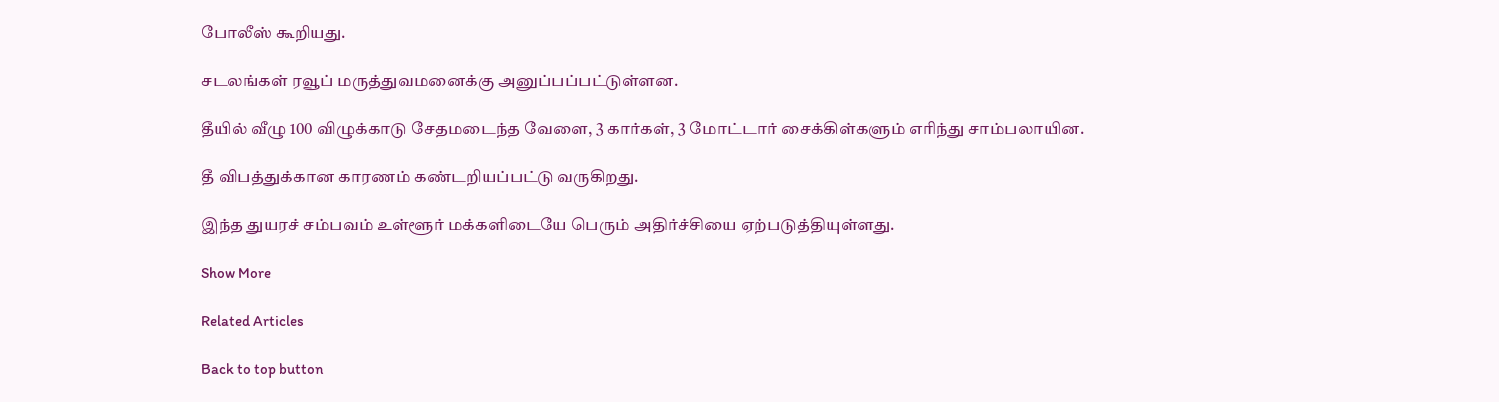போலீஸ் கூறியது.

சடலங்கள் ரவூப் மருத்துவமனைக்கு அனுப்பப்பட்டுள்ளன.

தீயில் வீழு 100 விழுக்காடு சேதமடைந்த வேளை, 3 கார்கள், 3 மோட்டார் சைக்கிள்களும் எரிந்து சாம்பலாயின.

தீ விபத்துக்கான காரணம் கண்டறியப்பட்டு வருகிறது.

இந்த துயரச் சம்பவம் உள்ளூர் மக்களிடையே பெரும் அதிர்ச்சியை ஏற்படுத்தியுள்ளது.

Show More

Related Articles

Back to top button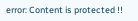error: Content is protected !!